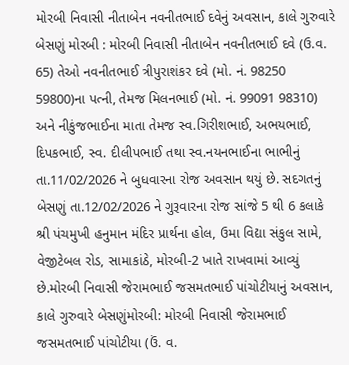મોરબી નિવાસી નીતાબેન નવનીતભાઈ દવેનું અવસાન, કાલે ગુરુવારે બેસણું મોરબી : મોરબી નિવાસી નીતાબેન નવનીતભાઈ દવે (ઉ.વ. 65) તેઓ નવનીતભાઈ ત્રીપુરાશંકર દવે (મો. નં. 98250 59800)ના પત્ની, તેમજ મિલનભાઈ (મો. નં. 99091 98310) અને નીકુંજભાઈના માતા તેમજ સ્વ.ગિરીશભાઈ, અભયભાઈ, દિપકભાઈ, સ્વ. દીલીપભાઈ તથા સ્વ.નયનભાઈના ભાભીનું તા.11/02/2026 ને બુધવારના રોજ અવસાન થયું છે. સદગતનું બેસણું તા.12/02/2026 ને ગુરૂવારના રોજ સાંજે 5 થી 6 કલાકે શ્રી પંચમુખી હનુમાન મંદિર પ્રાર્થના હોલ, ઉમા વિદ્યા સંકુલ સામે, વેજીટેબલ રોડ, સામાકાંઠે, મોરબી-2 ખાતે રાખવામાં આવ્યું છે.મોરબી નિવાસી જેરામભાઈ જસમતભાઈ પાંચોટીયાનું અવસાન, કાલે ગુરુવારે બેસણુંમોરબી: મોરબી નિવાસી જેરામભાઈ જસમતભાઈ પાંચોટીયા (ઉં. વ.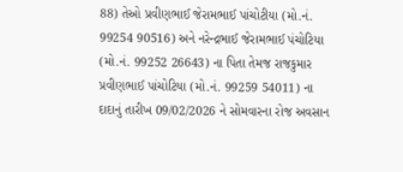88) તેઓ પ્રવીણભાઈ જેરામભાઈ પાંચોટીયા (મો.નં. 99254 90516) અને નરેન્દ્રભાઈ જેરામભાઈ પંચોટિયા (મો.નં. 99252 26643) ના પિતા તેમજ રાજકુમાર પ્રવીણભાઈ પાંચોટિયા (મો.નં. 99259 54011) ના દાદાનું તારીખ 09/02/2026 ને સોમવારના રોજ અવસાન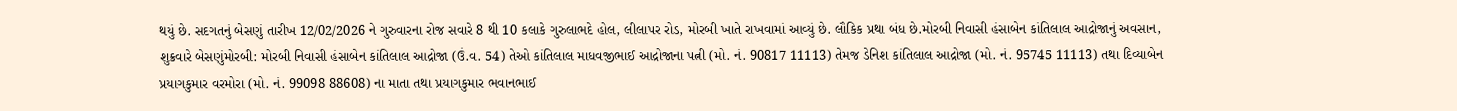થયું છે. સદગતનું બેસણું તારીખ 12/02/2026 ને ગુરુવારના રોજ સવારે 8 થી 10 કલાકે ગુરુલાભદે હોલ, લીલાપર રોડ, મોરબી ખાતે રાખવામાં આવ્યું છે. લૌકિક પ્રથા બંધ છે.મોરબી નિવાસી હંસાબેન કાંતિલાલ આદ્રોજાનું અવસાન, શુક્રવારે બેસણુંમોરબી: મોરબી નિવાસી હંસાબેન કાંતિલાલ આદ્રોજા (ઉં.વ. 54) તેઓ કાંતિલાલ માધવજીભાઈ આદ્રોજાના પત્ની (મો. નં. 90817 11113) તેમજ ડેનિશ કાંતિલાલ આદ્રોજા (મો. નં. 95745 11113) તથા દિવ્યાબેન પ્રયાગકુમાર વરમોરા (મો. નં. 99098 88608) ના માતા તથા પ્રયાગકુમાર ભવાનભાઈ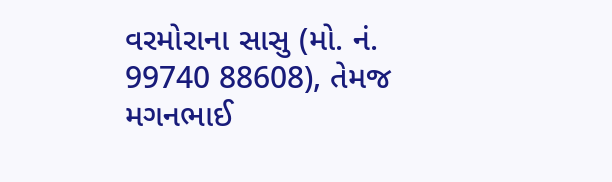વરમોરાના સાસુ (મો. નં. 99740 88608), તેમજ મગનભાઈ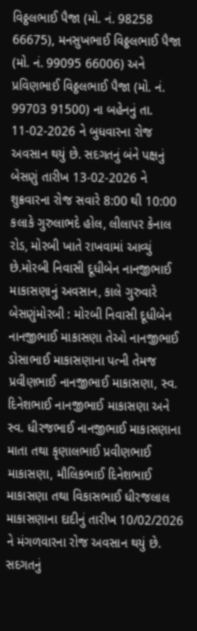વિઠ્ઠલભાઈ પૈજા (મો. નં. 98258 66675), મનસુખભાઈ વિઠ્ઠલભાઈ પૈજા (મો. નં. 99095 66006) અને પ્રવિણભાઈ વિઠ્ઠલભાઈ પૈજા (મો. નં. 99703 91500) ના બહેનનું તા. 11-02-2026 ને બુધવારના રોજ અવસાન થયું છે. સદગતનું બંને પક્ષનું બેસણું તારીખ 13-02-2026 ને શુક્રવારના રોજ સવારે 8:00 થી 10:00 કલાકે ગુરુલાભદે હોલ, લીલાપર કેનાલ રોડ, મોરબી ખાતે રાખવામાં આવ્યું છે.મોરબી નિવાસી દૂધીબેન નાનજીભાઈ માકાસણાનું અવસાન, કાલે ગુરુવારે બેસણુંમોરબી : મોરબી નિવાસી દૂધીબેન નાનજીભાઈ માકાસણા તેઓ નાનજીભાઈ ડોસાભાઈ માકાસણાના પત્ની તેમજ પ્રવીણભાઈ નાનજીભાઈ માકાસણા, સ્વ. દિનેશભાઈ નાનજીભાઈ માકાસણા અને સ્વ. ધીરજભાઈ નાનજીભાઈ માકાસણાના માતા તથા કૃણાલભાઈ પ્રવીણભાઈ માકાસણા, મૌલિકભાઈ દિનેશભાઈ માકાસણા તથા વિકાસભાઈ ધીરજલાલ માકાસણાના દાદીનું તારીખ 10/02/2026 ને મંગળવારના રોજ અવસાન થયું છે. સદગતનું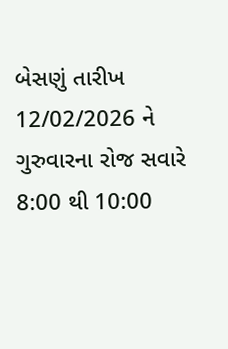બેસણું તારીખ 12/02/2026 ને ગુરુવારના રોજ સવારે 8:00 થી 10:00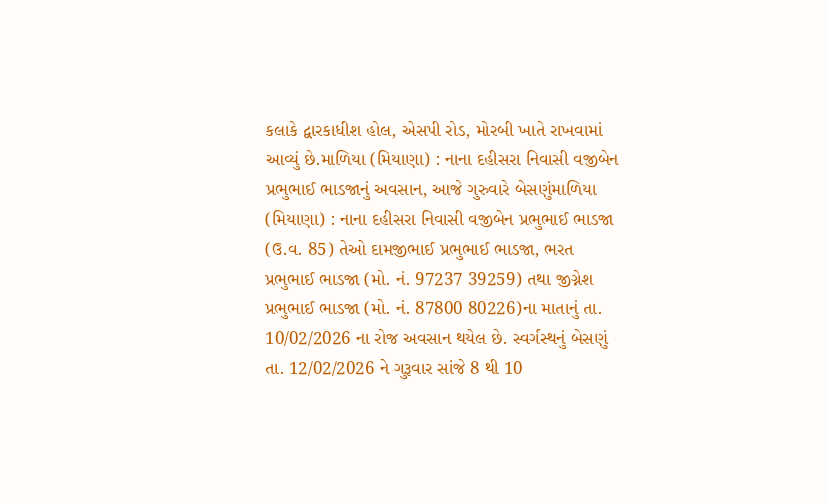કલાકે દ્વારકાધીશ હોલ, એસપી રોડ, મોરબી ખાતે રાખવામાં આવ્યું છે.માળિયા (મિયાણા) : નાના દહીસરા નિવાસી વજીબેન પ્રભુભાઈ ભાડજાનું અવસાન, આજે ગુરુવારે બેસણુંમાળિયા (મિયાણા) : નાના દહીસરા નિવાસી વજીબેન પ્રભુભાઈ ભાડજા (ઉ.વ. 85) તેઓ દામજીભાઈ પ્રભુભાઈ ભાડજા, ભરત પ્રભુભાઈ ભાડજા (મો. નં. 97237 39259) તથા જીગ્નેશ પ્રભુભાઈ ભાડજા (મો. નં. 87800 80226)ના માતાનું તા. 10/02/2026 ના રોજ અવસાન થયેલ છે. સ્વર્ગસ્થનું બેસણું તા. 12/02/2026 ને ગુરૂવાર સાંજે 8 થી 10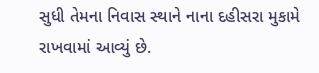સુધી તેમના નિવાસ સ્થાને નાના દહીસરા મુકામે રાખવામાં આવ્યું છે.